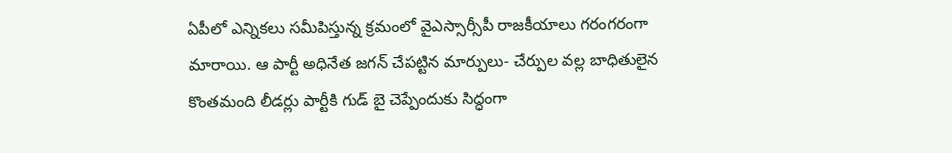ఏపీలో ఎన్నికలు సమీపిస్తున్న క్రమంలో వైఎస్సార్సీపీ రాజకీయాలు గరంగరంగా మారాయి. ఆ పార్టీ అధినేత జగన్ చేపట్టిన మార్పులు- చేర్పుల వల్ల బాధితులైన కొంతమంది లీడర్లు పార్టీకి గుడ్ బై చెప్పేందుకు సిద్ధంగా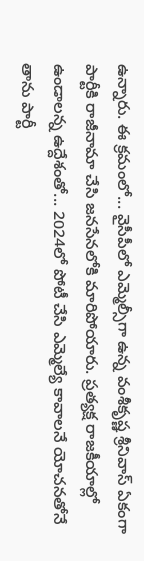ఉన్నారు. ఈ క్రమంలో... వైసీపీలో ఎమ్మెల్సీగా ఉన్న వంశీకృష్ణ శ్రీనివాస్ ఏకంగా పార్టీకి రాజీనామా చేసి జనసేనలోకి మారిపోయారు. ప్రత్యక్ష రాజకీయాల్లో ఉండాలన్న ఉద్దేశంతో... 2024లో పోటీ చేసి ఎమ్మెల్యే కావాలనే యోచనతోనే తాను పార్టీ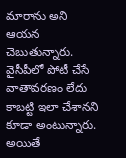మారాను అని ఆయన చెబుతున్నారు. వైసీపీలో పోటీ చేసే వాతావరణం లేదు కాబట్టి ఇలా చేశానని కూడా అంటున్నారు. అయితే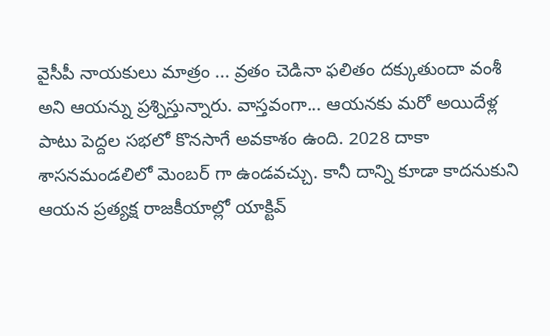వైసీపీ నాయకులు మాత్రం ... వ్రతం చెడినా ఫలితం దక్కుతుందా వంశీ అని ఆయన్ను ప్రశ్నిస్తున్నారు. వాస్తవంగా... ఆయనకు మరో అయిదేళ్ల పాటు పెద్దల సభలో కొనసాగే అవకాశం ఉంది. 2028 దాకా శాసనమండలిలో మెంబర్ గా ఉండవచ్చు. కానీ దాన్ని కూడా కాదనుకుని ఆయన ప్రత్యక్ష రాజకీయాల్లో యాక్టివ్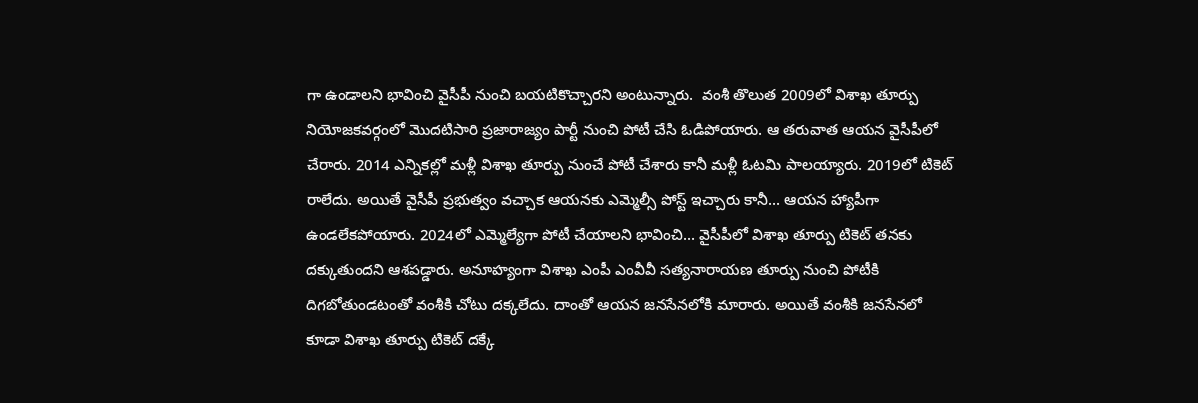గా ఉండాలని భావించి వైసీపీ నుంచి బయటికొచ్చారని అంటున్నారు.  వంశీ తొలుత 2009లో విశాఖ తూర్పు నియోజకవర్గంలో మొదటిసారి ప్రజారాజ్యం పార్టీ నుంచి పోటీ చేసి ఓడిపోయారు. ఆ తరువాత ఆయన వైసీపీలో చేరారు. 2014 ఎన్నికల్లో మళ్లీ విశాఖ తూర్పు నుంచే పోటీ చేశారు కానీ మళ్లీ ఓటమి పాలయ్యారు. 2019లో టికెట్ రాలేదు. అయితే వైసీపీ ప్రభుత్వం వచ్చాక ఆయనకు ఎమ్మెల్సీ పోస్ట్ ఇచ్చారు కానీ... ఆయన హ్యాపీగా ఉండలేకపోయారు. 2024లో ఎమ్మెల్యేగా పోటీ చేయాలని భావించి... వైసీపీలో విశాఖ తూర్పు టికెట్ తనకు దక్కుతుందని ఆశపడ్డారు. అనూహ్యంగా విశాఖ ఎంపీ ఎంవీవీ సత్యనారాయణ తూర్పు నుంచి పోటీకి దిగబోతుండటంతో వంశీకి చోటు దక్కలేదు. దాంతో ఆయన జనసేనలోకి మారారు. అయితే వంశీకి జనసేనలో కూడా విశాఖ తూర్పు టికెట్ దక్కే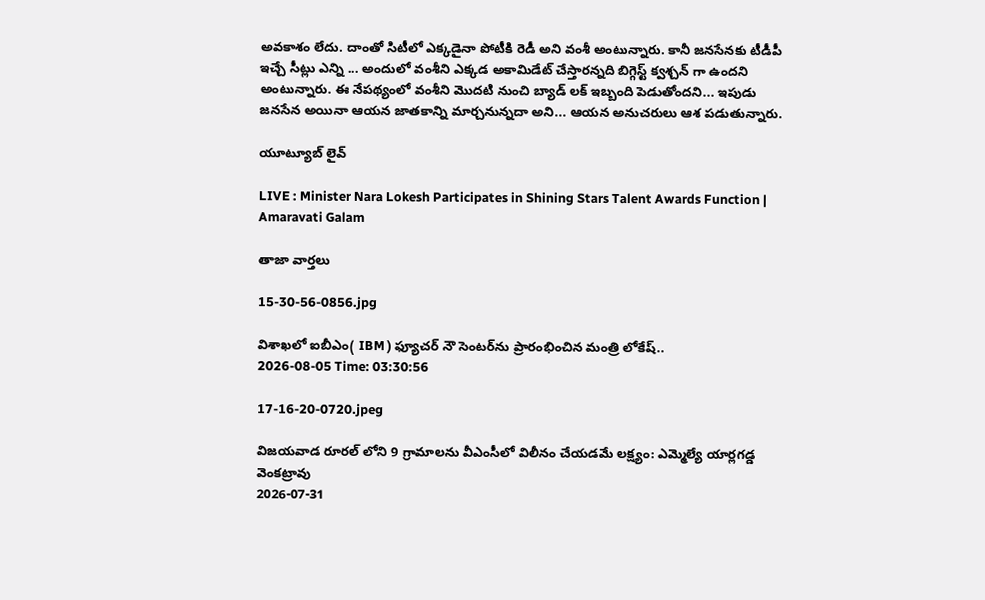అవకాశం లేదు. దాంతో సిటీలో ఎక్కడైనా పోటీకి రెడీ అని వంశీ అంటున్నారు. కానీ జనసేనకు టీడీపీ ఇచ్చే సీట్లు ఎన్ని ... అందులో వంశీని ఎక్కడ అకామిడేట్ చేస్తారన్నది బిగ్గెస్ట్ క్వశ్చన్ గా ఉందని అంటున్నారు. ఈ నేపథ్యంలో వంశీని మొదటి నుంచి బ్యాడ్ లక్ ఇబ్బంది పెడుతోందని... ఇపుడు జనసేన అయినా ఆయన జాతకాన్ని మార్చనున్నదా అని... ఆయన అనుచరులు ఆశ పడుతున్నారు.

యూట్యూబ్ లైవ్

LIVE : Minister Nara Lokesh Participates in Shining Stars Talent Awards Function | Amaravati Galam

తాజా వార్తలు

15-30-56-0856.jpg

విశాఖలో ఐబీఎం( IBM ) ఫ్యూచర్ నౌ సెంటర్‌ను ప్రారంభించిన మంత్రి లోకేష్..
2026-08-05 Time: 03:30:56

17-16-20-0720.jpeg

విజయవాడ రూరల్ లోని 9 గ్రామాలను వీఎంసీలో విలీనం చేయడమే లక్ష్యం: ఎమ్మెల్యే యార్లగడ్డ వెంకట్రావు
2026-07-31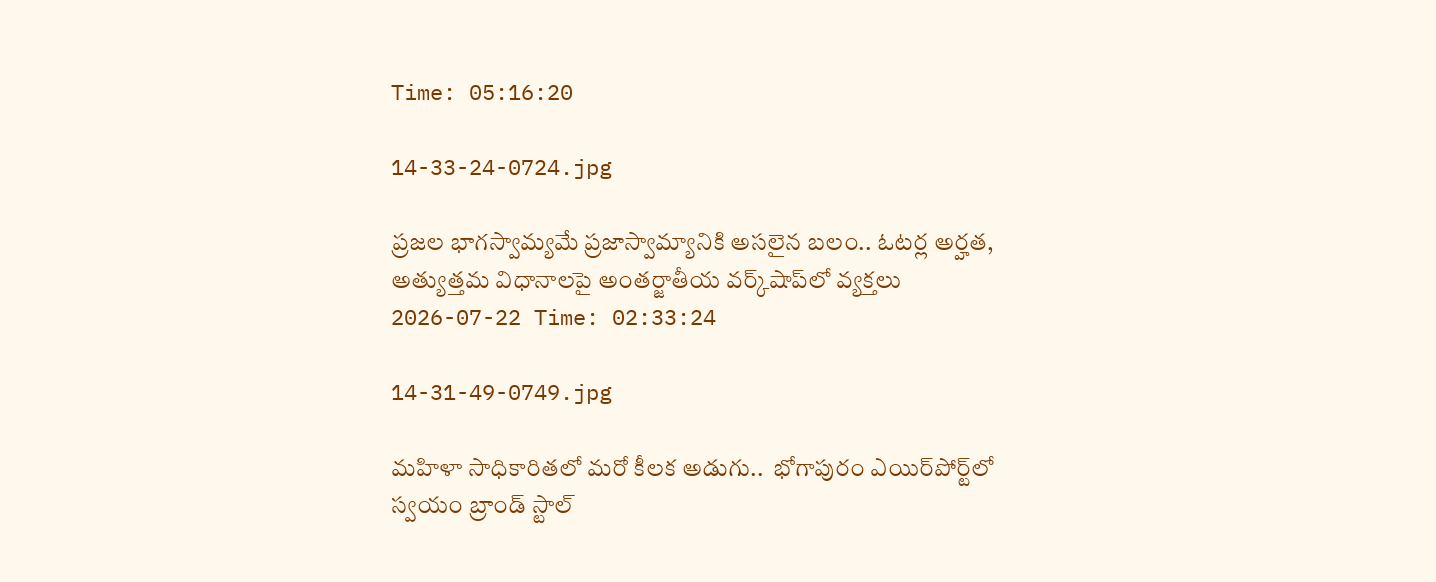Time: 05:16:20

14-33-24-0724.jpg

ప్ర‌జ‌ల భాగ‌స్వామ్య‌మే ప్రజాస్వామ్యానికి అస‌లైన బ‌లం.. ఓట‌ర్ల అర్హ‌త‌,  అత్యుత్త‌మ విధానాల‌పై అంతర్జాతీయ వ‌ర్క్‌షాప్‌లో వ్యక్తలు
2026-07-22 Time: 02:33:24

14-31-49-0749.jpg

మ‌హిళా సాధికారిత‌లో మ‌రో కీల‌క అడుగు..  భోగాపురం ఎయిర్‌పోర్ట్‌లో స్వ‌యం బ్రాండ్ స్టాల్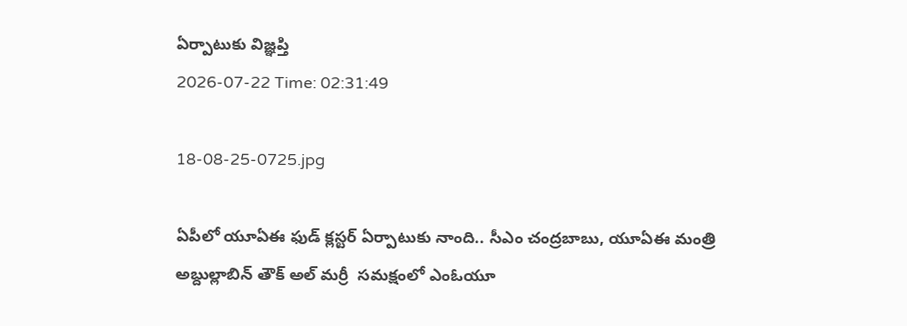ఏర్పాటుకు విజ్ఞ‌ప్తి
2026-07-22 Time: 02:31:49

18-08-25-0725.jpg

ఏపీలో యూఏఈ ఫుడ్ క్లస్టర్ ఏర్పాటుకు నాంది.. సీఎం చంద్రబాబు, యూఏఈ మంత్రి అబ్దుల్లాబిన్ తౌక్ అల్ మర్రీ  సమక్షంలో ఎంఓయూ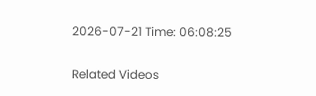2026-07-21 Time: 06:08:25

Related Videos